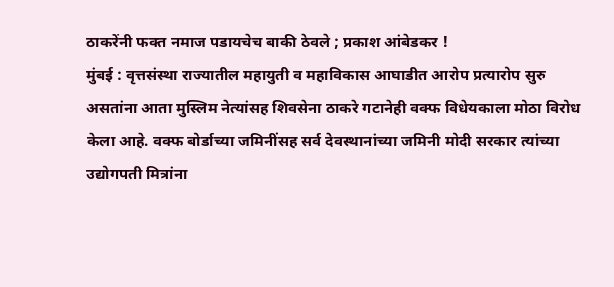ठाकरेंनी फक्त नमाज पडायचेच बाकी ठेवले ; प्रकाश आंबेडकर !
मुंबई : वृत्तसंस्था राज्यातील महायुती व महाविकास आघाडीत आरोप प्रत्यारोप सुरु असतांना आता मुस्लिम नेत्यांसह शिवसेना ठाकरे गटानेही वक्फ विधेयकाला मोठा विरोध केला आहे. वक्फ बोर्डाच्या जमिनींसह सर्व देवस्थानांच्या जमिनी मोदी सरकार त्यांच्या उद्योगपती मित्रांना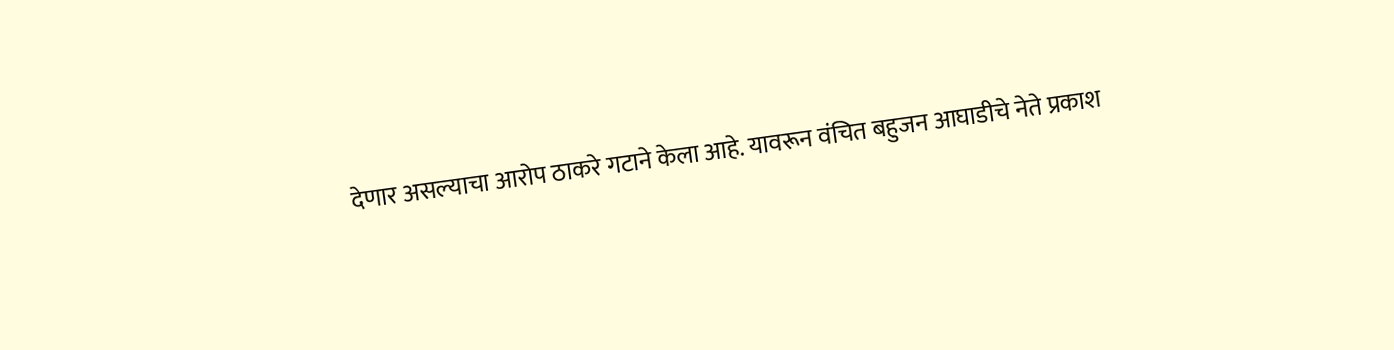देणार असल्याचा आरोप ठाकरे गटाने केला आहे. यावरून वंचित बहुजन आघाडीचे नेते प्रकाश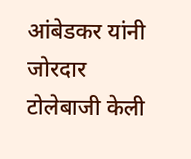आंबेडकर यांनी जोरदार टोलेबाजी केली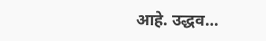आहे. उद्धव…